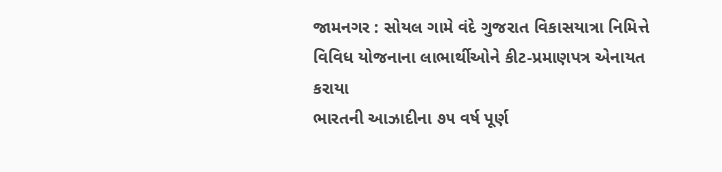જામનગર : સોયલ ગામે વંદે ગુજરાત વિકાસયાત્રા નિમિત્તે વિવિધ યોજનાના લાભાર્થીઓને કીટ-પ્રમાણપત્ર એનાયત કરાયા
ભારતની આઝાદીના ૭૫ વર્ષ પૂર્ણ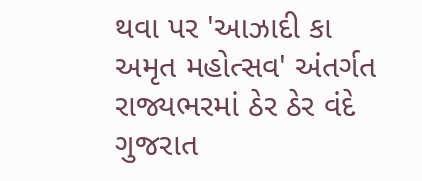થવા પર 'આઝાદી કા અમૃત મહોત્સવ' અંતર્ગત રાજ્યભરમાં ઠેર ઠેર વંદે ગુજરાત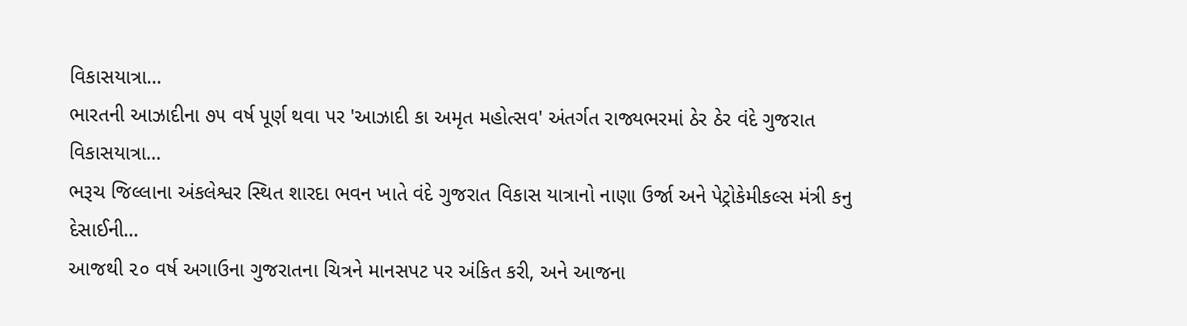વિકાસયાત્રા…
ભારતની આઝાદીના ૭૫ વર્ષ પૂર્ણ થવા પર 'આઝાદી કા અમૃત મહોત્સવ' અંતર્ગત રાજ્યભરમાં ઠેર ઠેર વંદે ગુજરાત વિકાસયાત્રા…
ભરૂચ જિલ્લાના અંકલેશ્વર સ્થિત શારદા ભવન ખાતે વંદે ગુજરાત વિકાસ યાત્રાનો નાણા ઉર્જા અને પેટ્રોકેમીકલ્સ મંત્રી કનુ દેસાઈની…
આજથી ૨૦ વર્ષ અગાઉના ગુજરાતના ચિત્રને માનસપટ પર અંકિત કરી, અને આજના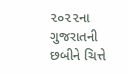૨૦૨૨ના ગુજરાતની છબીને ચિત્તે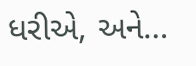ધરીએ, અને…